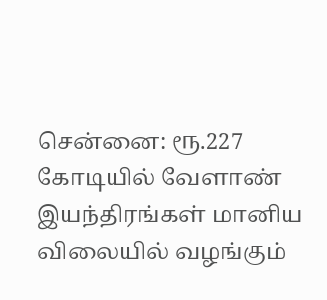சென்னை: ரூ.227 கோடியில் வேளாண் இயந்திரங்கள் மானிய விலையில் வழங்கும்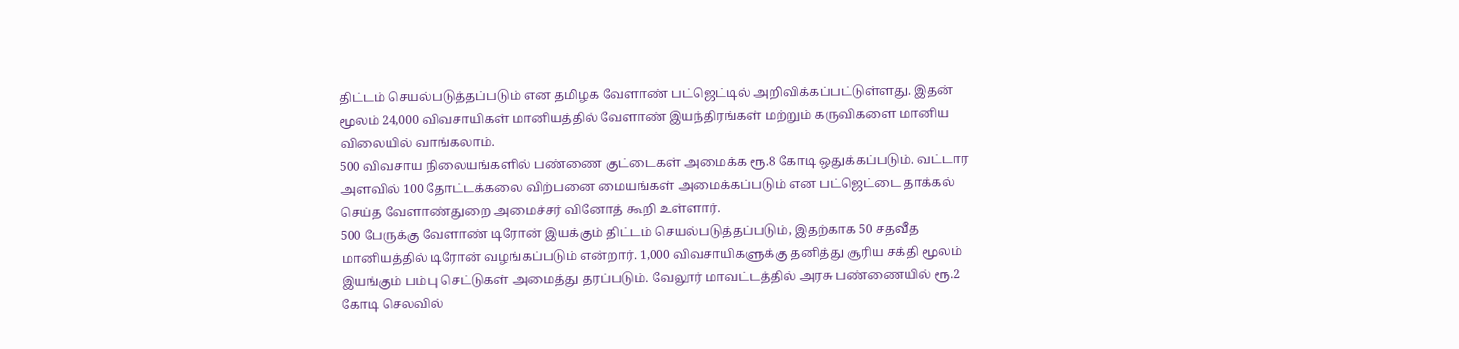திட்டம் செயல்படுத்தப்படும் என தமிழக வேளாண் பட்ஜெட்டில் அறிவிக்கப்பட்டுள்ளது. இதன் மூலம் 24,000 விவசாயிகள் மானியத்தில் வேளாண் இயந்திரங்கள் மற்றும் கருவிகளை மானிய விலையில் வாங்கலாம்.
500 விவசாய நிலையங்களில் பண்ணை குட்டைகள் அமைக்க ரூ.8 கோடி ஒதுக்கப்படும். வட்டார அளவில் 100 தோட்டக்கலை விற்பனை மையங்கள் அமைக்கப்படும் என பட்ஜெட்டை தாக்கல் செய்த வேளாண்துறை அமைச்சர் வினோத் கூறி உள்ளார்.
500 பேருக்கு வேளாண் டிரோன் இயக்கும் திட்டம் செயல்படுத்தப்படும், இதற்காக 50 சதவீத மானியத்தில் டிரோன் வழங்கப்படும் என்றார். 1,000 விவசாயிகளுக்கு தனித்து சூரிய சக்தி மூலம் இயங்கும் பம்பு செட்டுகள் அமைத்து தரப்படும். வேலூர் மாவட்டத்தில் அரசு பண்ணையில் ரூ.2 கோடி செலவில்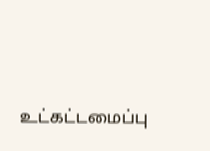உட்கட்டமைப்பு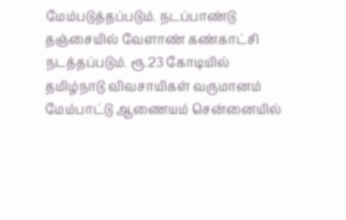மேம்படுத்தப்படும். நடப்பாண்டு தஞ்சையில் வேளாண் கண்காட்சி நடத்தப்படும். ரூ.23 கோடியில் தமிழ்நாடு விவசாயிகள் வருமானம் மேம்பாட்டு ஆணையம் சென்னையில்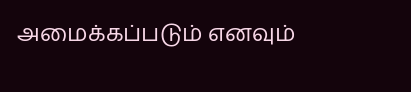அமைக்கப்படும் எனவும்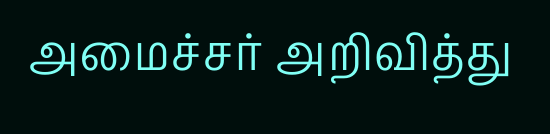அமைச்சர் அறிவித்து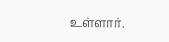உள்ளார்.